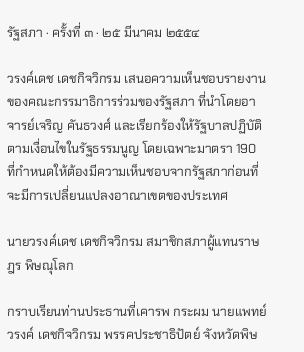รัฐสภา · ครั้งที่ ๓ · ๒๕ มีนาคม ๒๕๕๔

วรงค์เดช เดชกิจวิกรม เสนอความเห็นชอบรายงานของคณะกรรมาธิการร่วมของรัฐสภา ที่นำโดยอาจารย์เจริญ คันธวงศ์ และเรียกร้องให้รัฐบาลปฏิบัติตามเงื่อนไขในรัฐธรรมนูญ โดยเฉพาะมาตรา 190 ที่กำหนดให้ต้องมีความเห็นชอบจากรัฐสภาก่อนที่จะมีการเปลี่ยนแปลงอาณาเขตของประเทศ

นายวรงค์เดช เดชกิจวิกรม สมาชิกสภาผู้แทนราษฎร พิษณุโลก

กราบเรียนท่านประธานที่เคารพ กระผม นายแพทย์วรงค์ เดชกิจวิกรม พรรคประชาธิปัตย์ จังหวัดพิษ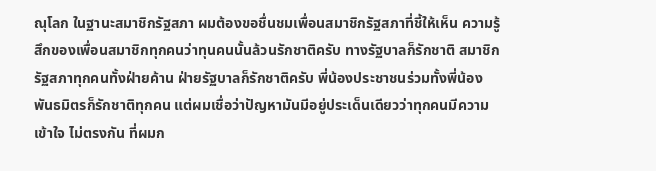ณุโลก ในฐานะสมาชิกรัฐสภา ผมต้องขอชื่นชมเพื่อนสมาชิกรัฐสภาที่ชี้ให้เห็น ความรู้สึกของเพื่อนสมาชิกทุกคนว่าทุนคนนั้นล้วนรักชาติครับ ทางรัฐบาลก็รักชาติ สมาชิกรัฐสภาทุกคนทั้งฝ่ายค้าน ฝ่ายรัฐบาลก็รักชาติครับ พี่น้องประชาชนร่วมทั้งพี่น้อง พันธมิตรก็รักชาติทุกคน แต่ผมเชื่อว่าปัญหามันมีอยู่ประเด็นเดียวว่าทุกคนมีความเข้าใจ ไม่ตรงกัน ที่ผมก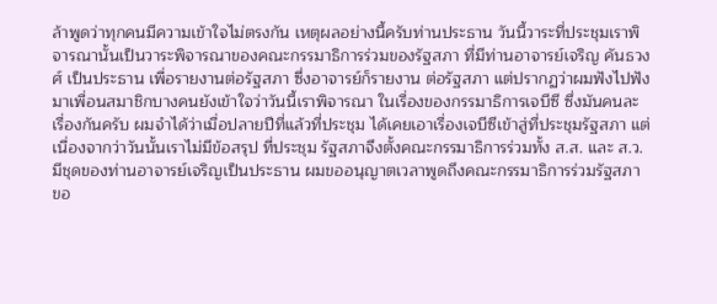ล้าพูดว่าทุกคนมีความเข้าใจไม่ตรงกัน เหตุผลอย่างนี้ครับท่านประธาน วันนี้วาระที่ประชุมเราพิจารณานั้นเป็นวาระพิจารณาของคณะกรรมาธิการร่วมของรัฐสภา ที่มีท่านอาจารย์เจริญ คันธวงศ์ เป็นประธาน เพื่อรายงานต่อรัฐสภา ซึ่งอาจารย์ก็รายงาน ต่อรัฐสภา แต่ปรากฏว่าผมฟังไปฟังมาเพื่อนสมาชิกบางคนยังเข้าใจว่าวันนี้เราพิจารณา ในเรื่องของกรรมาธิการเจบีซี ซึ่งมันคนละเรื่องกันครับ ผมจําได้ว่าเมื่อปลายปีที่แล้วที่ประชุม ได้เคยเอาเรื่องเจบีซีเข้าสู่ที่ประชุมรัฐสภา แต่เนื่องจากว่าวันนั้นเราไม่มีข้อสรุป ที่ประชุม รัฐสภาจึงตั้งคณะกรรมาธิการร่วมทั้ง ส.ส. และ ส.ว. มีชุดของท่านอาจารย์เจริญเป็นประธาน ผมขออนุญาตเวลาพูดถึงคณะกรรมาธิการร่วมรัฐสภา ขอ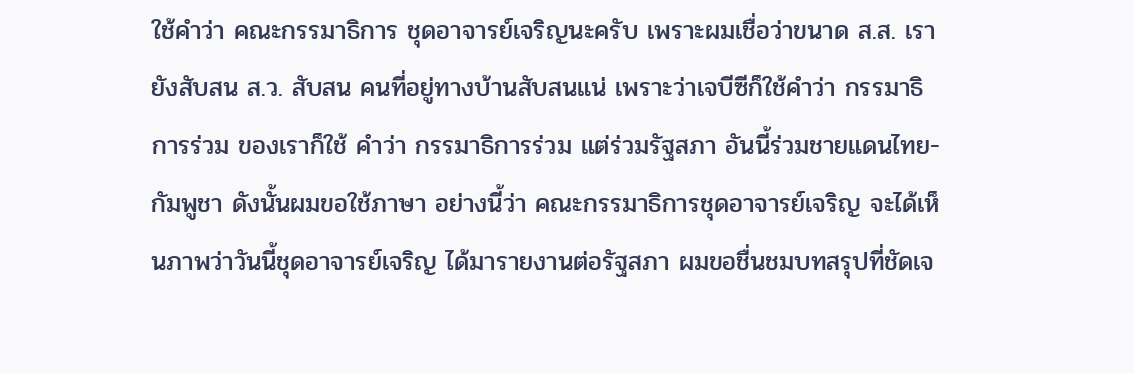ใช้คําว่า คณะกรรมาธิการ ชุดอาจารย์เจริญนะครับ เพราะผมเชื่อว่าขนาด ส.ส. เรายังสับสน ส.ว. สับสน คนที่อยู่ทางบ้านสับสนแน่ เพราะว่าเจบีซีก็ใช้คําว่า กรรมาธิการร่วม ของเราก็ใช้ คําว่า กรรมาธิการร่วม แต่ร่วมรัฐสภา อันนี้ร่วมชายแดนไทย-กัมพูชา ดังนั้นผมขอใช้ภาษา อย่างนี้ว่า คณะกรรมาธิการชุดอาจารย์เจริญ จะได้เห็นภาพว่าวันนี้ชุดอาจารย์เจริญ ได้มารายงานต่อรัฐสภา ผมขอชื่นชมบทสรุปที่ชัดเจ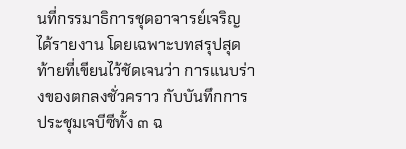นที่กรรมาธิการชุดอาจารย์เจริญ ได้รายงาน โดยเฉพาะบทสรุปสุดท้ายที่เขียนไว้ชัดเจนว่า การแนบร่างของตกลงชั่วคราว กับบันทึกการประชุมเจบีซีทั้ง ๓ ฉ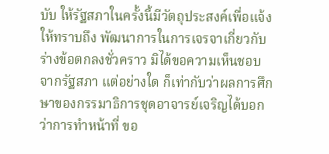บับ ให้รัฐสภาในครั้งนี้มีวัตถุประสงค์เพื่อแจ้งให้ทราบถึง พัฒนาการในการเจรจาเกี่ยวกับร่างข้อตกลงชั่วคราว มิได้ขอความเห็นชอบจากรัฐสภา แต่อย่างใด ก็เท่ากับว่าผลการศึกษาของกรรมาธิการชุดอาจารย์เจริญได้บอกว่าการทําหน้าที่ ขอ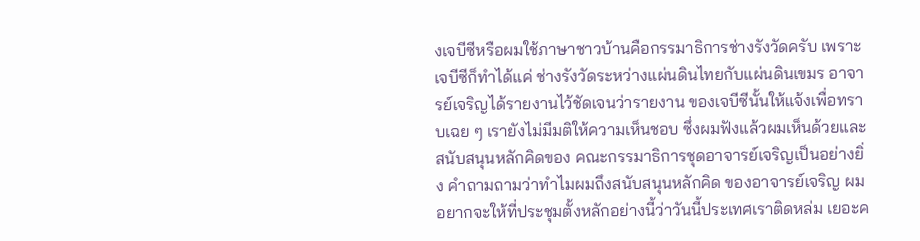งเจบีซีหรือผมใช้ภาษาชาวบ้านคือกรรมาธิการช่างรังวัดครับ เพราะเจบีซีก็ทําได้แค่ ช่างรังวัดระหว่างแผ่นดินไทยกับแผ่นดินเขมร อาจารย์เจริญได้รายงานไว้ชัดเจนว่ารายงาน ของเจบีซีนั้นให้แจ้งเพื่อทราบเฉย ๆ เรายังไม่มีมติให้ความเห็นชอบ ซึ่งผมฟังแล้วผมเห็นด้วยและสนับสนุนหลักคิดของ คณะกรรมาธิการชุดอาจารย์เจริญเป็นอย่างยิ่ง คําถามถามว่าทําไมผมถึงสนับสนุนหลักคิด ของอาจารย์เจริญ ผมอยากจะให้ที่ประชุมตั้งหลักอย่างนี้ว่าวันนี้ประเทศเราติดหล่ม เยอะค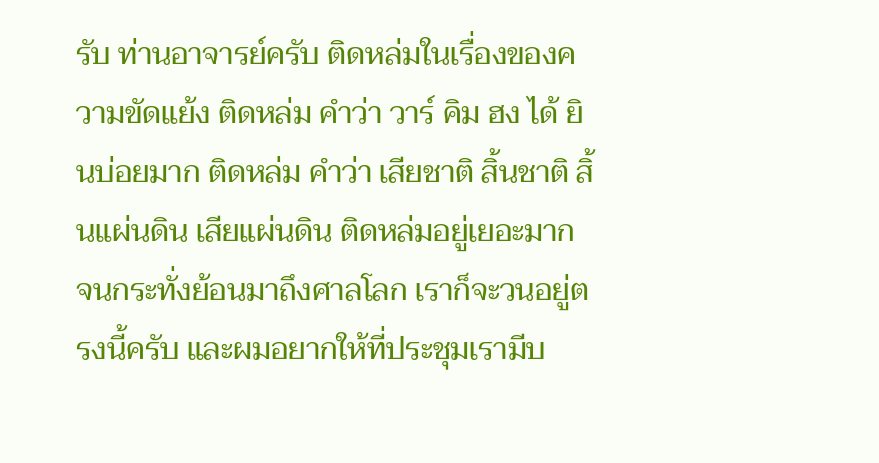รับ ท่านอาจารย์ครับ ติดหล่มในเรื่องของความขัดแย้ง ติดหล่ม คําว่า วาร์ คิม ฮง ได้ ยินบ่อยมาก ติดหล่ม คําว่า เสียชาติ สิ้นชาติ สิ้นแผ่นดิน เสียแผ่นดิน ติดหล่มอยู่เยอะมาก จนกระทั่งย้อนมาถึงศาลโลก เราก็จะวนอยู่ตรงนี้ครับ และผมอยากให้ที่ประชุมเรามีบ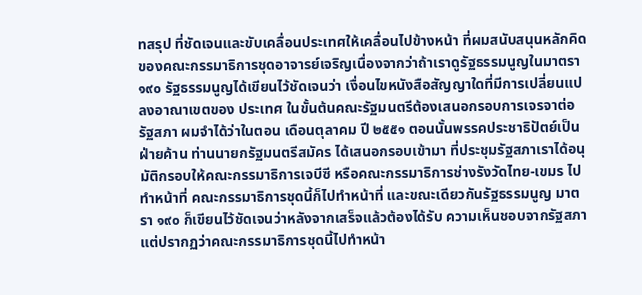ทสรุป ที่ชัดเจนและขับเคลื่อนประเทศให้เคลื่อนไปข้างหน้า ที่ผมสนับสนุนหลักคิด ของคณะกรรมาธิการชุดอาจารย์เจริญเนื่องจากว่าถ้าเราดูรัฐธรรมนูญในมาตรา ๑๙๐ รัฐธรรมนูญได้เขียนไว้ชัดเจนว่า เงื่อนไขหนังสือสัญญาใดที่มีการเปลี่ยนแปลงอาณาเขตของ ประเทศ ในขั้นต้นคณะรัฐมนตรีต้องเสนอกรอบการเจรจาต่อรัฐสภา ผมจําได้ว่าในตอน เดือนตุลาคม ปี ๒๕๕๑ ตอนนั้นพรรคประชาธิปัตย์เป็นฝ่ายค้าน ท่านนายกรัฐมนตรีสมัคร ได้เสนอกรอบเข้ามา ที่ประชุมรัฐสภาเราได้อนุมัติกรอบให้คณะกรรมาธิการเจบีซี หรือคณะกรรมาธิการช่างรังวัดไทย-เขมร ไปทําหน้าที่ คณะกรรมาธิการชุดนี้ก็ไปทําหน้าที่ และขณะเดียวกันรัฐธรรมนูญ มาตรา ๑๙๐ ก็เขียนไว้ชัดเจนว่าหลังจากเสร็จแล้วต้องได้รับ ความเห็นชอบจากรัฐสภา แต่ปรากฏว่าคณะกรรมาธิการชุดนี้ไปทําหน้า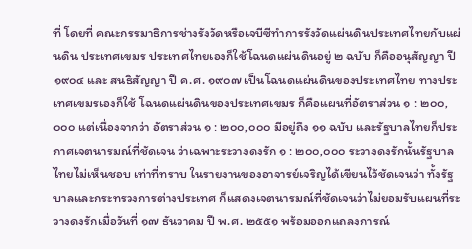ที่ โดยที่ คณะกรรมาธิการช่างรังวัดหรือเจบีซีทําการรังวัดแผ่นดินประเทศไทยกับแผ่นดิน ประเทศเขมร ประเทศไทยเองก็ใช้โฉนดแผ่นดินอยู่ ๒ ฉบับ ก็คืออนุสัญญา ปี ๑๙๐๔ และ สนธิสัญญา ปี ค.ศ. ๑๙๐๗ เป็นโฉนดแผ่นดินของประเทศไทย ทางประเทศเขมรเองก็ใช้ โฉนดแผ่นดินของประเทศเขมร ก็คือแผนที่อัตราส่วน ๑ : ๒๐๐,๐๐๐ แต่เนื่องจากว่า อัตราส่วน ๑ : ๒๐๐,๐๐๐ มีอยู่ถึง ๑๑ ฉบับ และรัฐบาลไทยก็ประกาศเจตนารมณ์ที่ชัดเจน ว่าเฉพาะระวางดงรัก ๑ : ๒๐๐,๐๐๐ ระวางดงรักนั้นรัฐบาลไทยไม่เห็นชอบ เท่าที่ทราบ ในรายงานของอาจารย์เจริญได้เขียนไว้ชัดเจนว่า ทั้งรัฐบาลและกระทรวงการต่างประเทศ ก็แสดงเจตนารมณ์ที่ชัดเจนว่าไม่ยอมรับแผนที่ระวางดงรักเมื่อวันที่ ๑๗ ธันวาคม ปี พ.ศ. ๒๕๕๑ พร้อมออกแถลงการณ์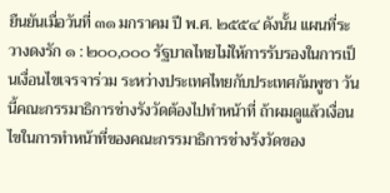ยืนยันเมื่อวันที่ ๓๑ มกราคม ปี พ.ศ. ๒๕๕๔ ดังนั้น แผนที่ระวางดงรัก ๑ : ๒๐๐,๐๐๐ รัฐบาลไทยไม่ให้การรับรองในการเป็นเงื่อนไขเจรจาร่วม ระหว่างประเทศไทยกับประเทศกัมพูชา วันนี้คณะกรรมาธิการช่างรังวัดต้องไปทําหน้าที่ ถ้าผมดูแล้วเงื่อนไขในการทําหน้าที่ของคณะกรรมาธิการช่างรังวัดของ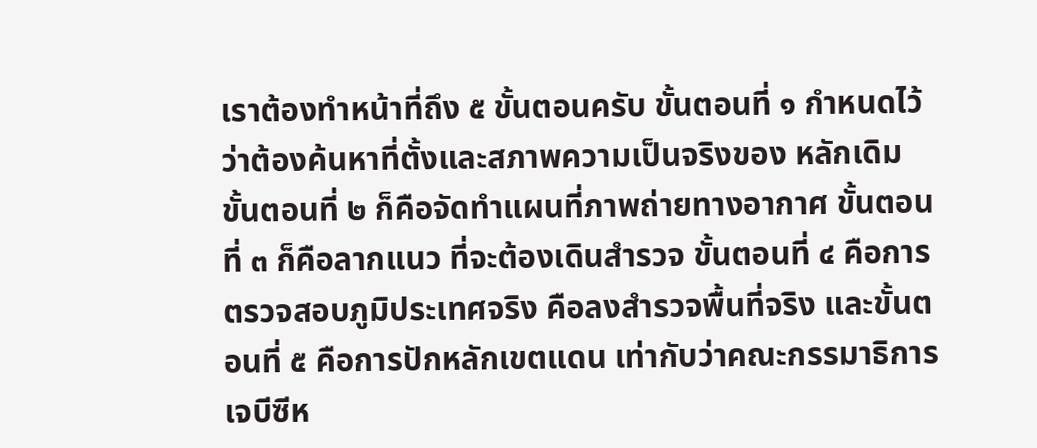เราต้องทําหน้าที่ถึง ๕ ขั้นตอนครับ ขั้นตอนที่ ๑ กําหนดไว้ว่าต้องค้นหาที่ตั้งและสภาพความเป็นจริงของ หลักเดิม ขั้นตอนที่ ๒ ก็คือจัดทําแผนที่ภาพถ่ายทางอากาศ ขั้นตอนที่ ๓ ก็คือลากแนว ที่จะต้องเดินสํารวจ ขั้นตอนที่ ๔ คือการตรวจสอบภูมิประเทศจริง คือลงสํารวจพื้นที่จริง และขั้นตอนที่ ๕ คือการปักหลักเขตแดน เท่ากับว่าคณะกรรมาธิการเจบีซีห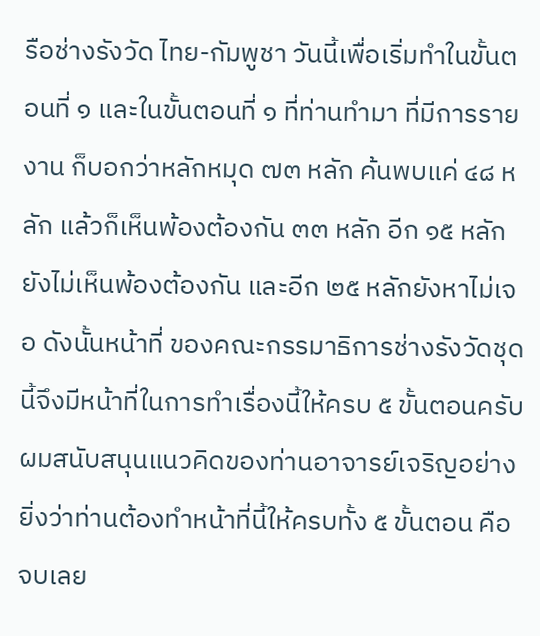รือช่างรังวัด ไทย-กัมพูชา วันนี้เพื่อเริ่มทําในขั้นตอนที่ ๑ และในขั้นตอนที่ ๑ ที่ท่านทํามา ที่มีการรายงาน ก็บอกว่าหลักหมุด ๗๓ หลัก ค้นพบแค่ ๔๘ หลัก แล้วก็เห็นพ้องต้องกัน ๓๓ หลัก อีก ๑๕ หลักยังไม่เห็นพ้องต้องกัน และอีก ๒๕ หลักยังหาไม่เจอ ดังนั้นหน้าที่ ของคณะกรรมาธิการช่างรังวัดชุดนี้จึงมีหน้าที่ในการทําเรื่องนี้ให้ครบ ๕ ขั้นตอนครับ ผมสนับสนุนแนวคิดของท่านอาจารย์เจริญอย่างยิ่งว่าท่านต้องทําหน้าที่นี้ให้ครบทั้ง ๕ ขั้นตอน คือจบเลย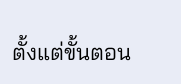ตั้งแต่ขั้นตอน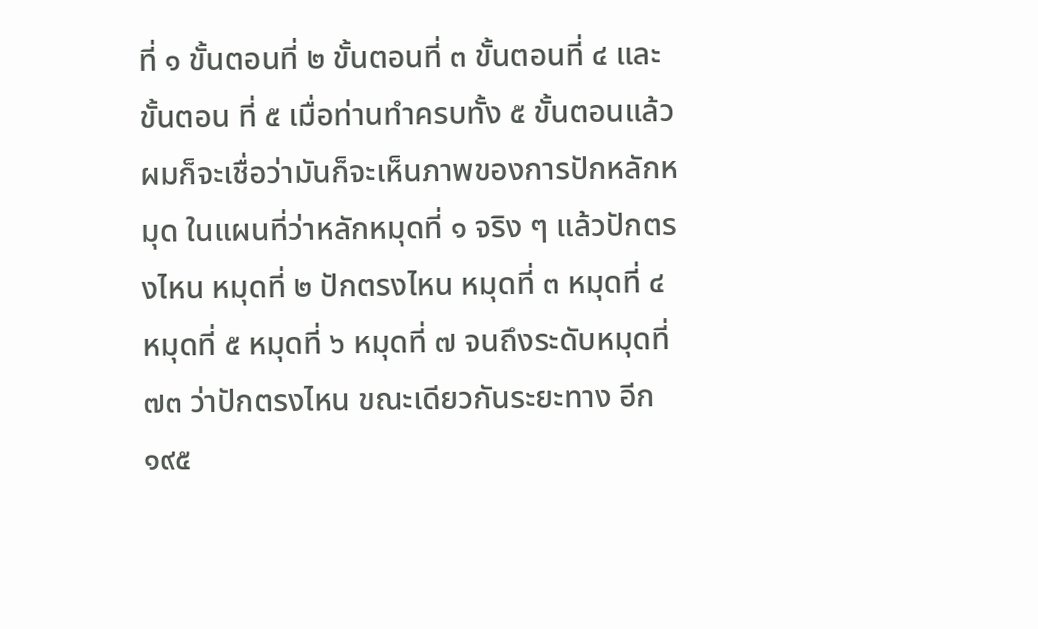ที่ ๑ ขั้นตอนที่ ๒ ขั้นตอนที่ ๓ ขั้นตอนที่ ๔ และขั้นตอน ที่ ๕ เมื่อท่านทําครบทั้ง ๕ ขั้นตอนแล้วผมก็จะเชื่อว่ามันก็จะเห็นภาพของการปักหลักหมุด ในแผนที่ว่าหลักหมุดที่ ๑ จริง ๆ แล้วปักตรงไหน หมุดที่ ๒ ปักตรงไหน หมุดที่ ๓ หมุดที่ ๔ หมุดที่ ๕ หมุดที่ ๖ หมุดที่ ๗ จนถึงระดับหมุดที่ ๗๓ ว่าปักตรงไหน ขณะเดียวกันระยะทาง อีก ๑๙๕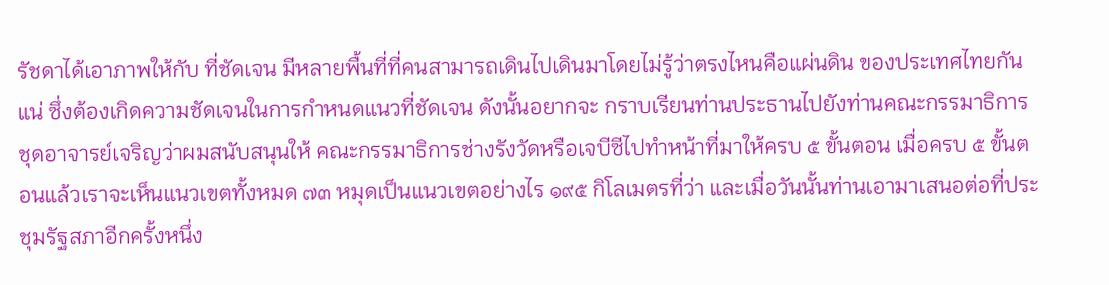รัชดาได้เอาภาพให้กับ ที่ชัดเจน มีหลายพื้นที่ที่คนสามารถเดินไปเดินมาโดยไม่รู้ว่าตรงไหนคือแผ่นดิน ของประเทศไทยกันแน่ ซึ่งต้องเกิดความชัดเจนในการกําหนดแนวที่ชัดเจน ดังนั้นอยากจะ กราบเรียนท่านประธานไปยังท่านคณะกรรมาธิการชุดอาจารย์เจริญว่าผมสนับสนุนให้ คณะกรรมาธิการช่างรังวัดหรือเจบีซีไปทําหน้าที่มาให้ครบ ๕ ขั้นตอน เมื่อครบ ๕ ขั้นตอนแล้วเราจะเห็นแนวเขตทั้งหมด ๗๓ หมุดเป็นแนวเขตอย่างไร ๑๙๕ กิโลเมตรที่ว่า และเมื่อวันนั้นท่านเอามาเสนอต่อที่ประชุมรัฐสภาอีกครั้งหนึ่ง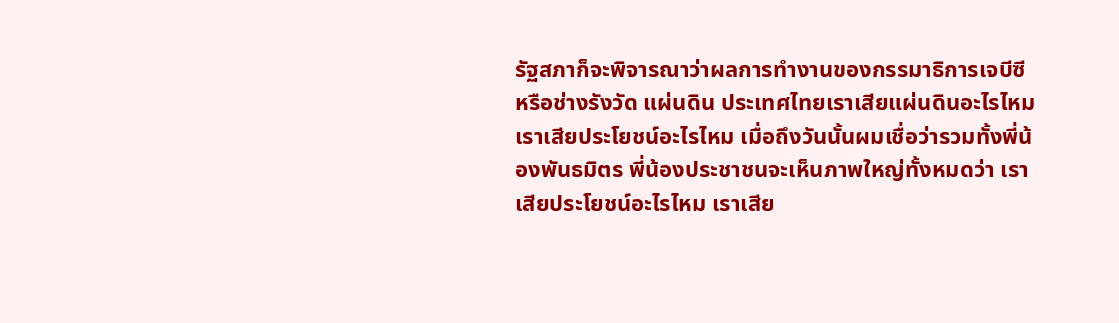รัฐสภาก็จะพิจารณาว่าผลการทํางานของกรรมาธิการเจบีซีหรือช่างรังวัด แผ่นดิน ประเทศไทยเราเสียแผ่นดินอะไรไหม เราเสียประโยชน์อะไรไหม เมื่อถึงวันนั้นผมเชื่อว่ารวมทั้งพี่น้องพันธมิตร พี่น้องประชาชนจะเห็นภาพใหญ่ทั้งหมดว่า เราเสียประโยชน์อะไรไหม เราเสีย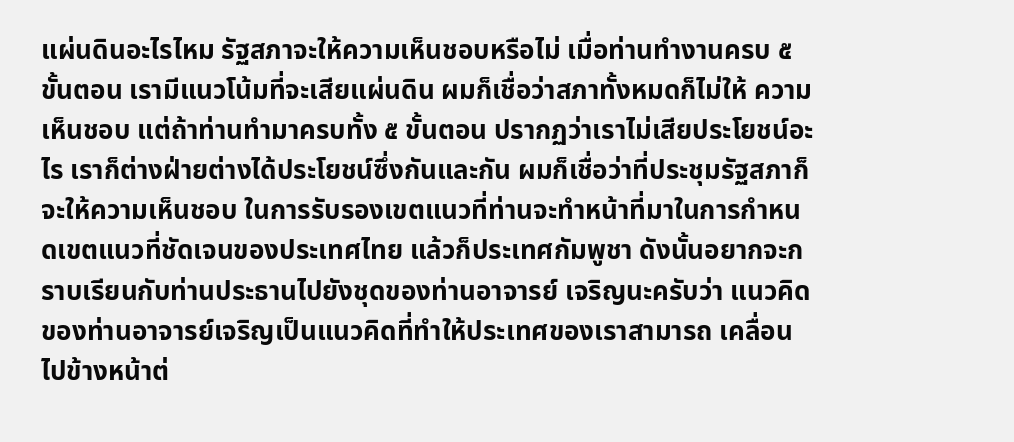แผ่นดินอะไรไหม รัฐสภาจะให้ความเห็นชอบหรือไม่ เมื่อท่านทํางานครบ ๕ ขั้นตอน เรามีแนวโน้มที่จะเสียแผ่นดิน ผมก็เชื่อว่าสภาทั้งหมดก็ไม่ให้ ความเห็นชอบ แต่ถ้าท่านทํามาครบทั้ง ๕ ขั้นตอน ปรากฏว่าเราไม่เสียประโยชน์อะไร เราก็ต่างฝ่ายต่างได้ประโยชน์ซึ่งกันและกัน ผมก็เชื่อว่าที่ประชุมรัฐสภาก็จะให้ความเห็นชอบ ในการรับรองเขตแนวที่ท่านจะทําหน้าที่มาในการกําหนดเขตแนวที่ชัดเจนของประเทศไทย แล้วก็ประเทศกัมพูชา ดังนั้นอยากจะกราบเรียนกับท่านประธานไปยังชุดของท่านอาจารย์ เจริญนะครับว่า แนวคิดของท่านอาจารย์เจริญเป็นแนวคิดที่ทําให้ประเทศของเราสามารถ เคลื่อนไปข้างหน้าต่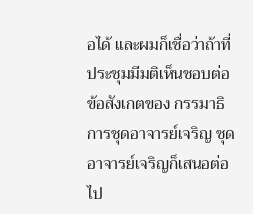อได้ และผมก็เชื่อว่าถ้าที่ประชุมมีมติเห็นชอบต่อข้อสังเกตของ กรรมาธิการชุดอาจารย์เจริญ ชุดอาจารย์เจริญก็เสนอต่อไป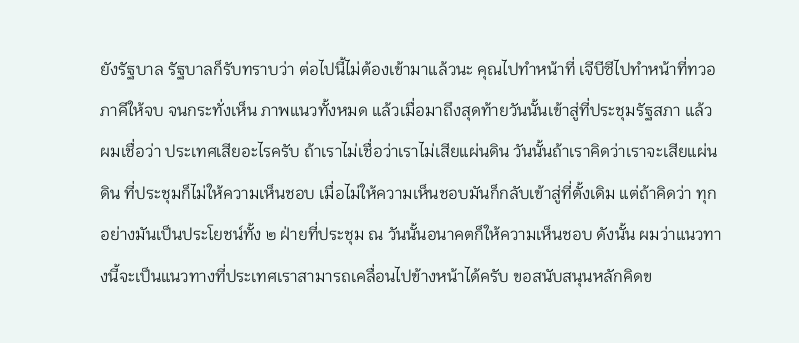ยังรัฐบาล รัฐบาลก็รับทราบว่า ต่อไปนี้ไม่ต้องเข้ามาแล้วนะ คุณไปทําหน้าที่ เจีบีซีไปทําหน้าที่ทวอภาคีให้จบ จนกระทั่งเห็น ภาพแนวทั้งหมด แล้วเมื่อมาถึงสุดท้ายวันนั้นเข้าสู่ที่ประชุมรัฐสภา แล้วผมเชื่อว่า ประเทศเสียอะไรครับ ถ้าเราไม่เชื่อว่าเราไม่เสียแผ่นดิน วันนั้นถ้าเราคิดว่าเราจะเสียแผ่นดิน ที่ประชุมก็ไม่ให้ความเห็นชอบ เมื่อไม่ให้ความเห็นชอบมันก็กลับเข้าสู่ที่ตั้งเดิม แต่ถ้าคิดว่า ทุกอย่างมันเป็นประโยชน์ทั้ง ๒ ฝ่ายที่ประชุม ณ วันนั้นอนาคตก็ให้ความเห็นชอบ ดังนั้น ผมว่าแนวทางนี้จะเป็นแนวทางที่ประเทศเราสามารถเคลื่อนไปข้างหน้าได้ครับ ขอสนับสนุนหลักคิดข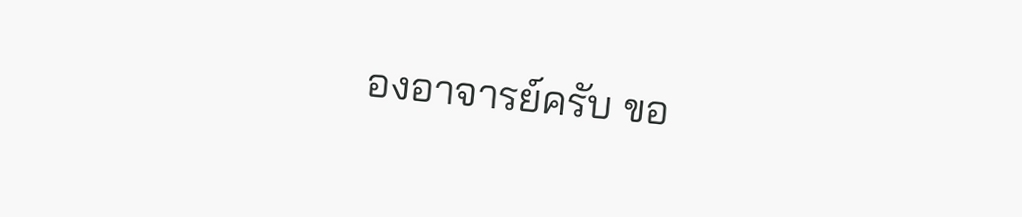องอาจารย์ครับ ขอ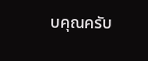บคุณครับ